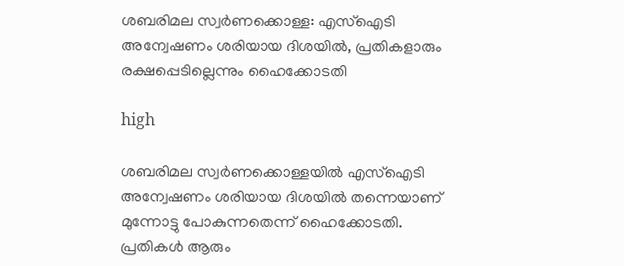ശബരിമല സ്വർണക്കൊള്ള: എസ്‌ഐടി അന്വേഷണം ശരിയായ ദിശയിൽ, പ്രതികളാരും രക്ഷപ്പെടില്ലെന്നും ഹൈക്കോടതി

high

ശബരിമല സ്വർണക്കൊള്ളയിൽ എസ്‌ഐടി അന്വേഷണം ശരിയായ ദിശയിൽ തന്നെയാണ് മുന്നോട്ടു പോകുന്നതെന്ന് ഹൈക്കോടതി. പ്രതികൾ ആരും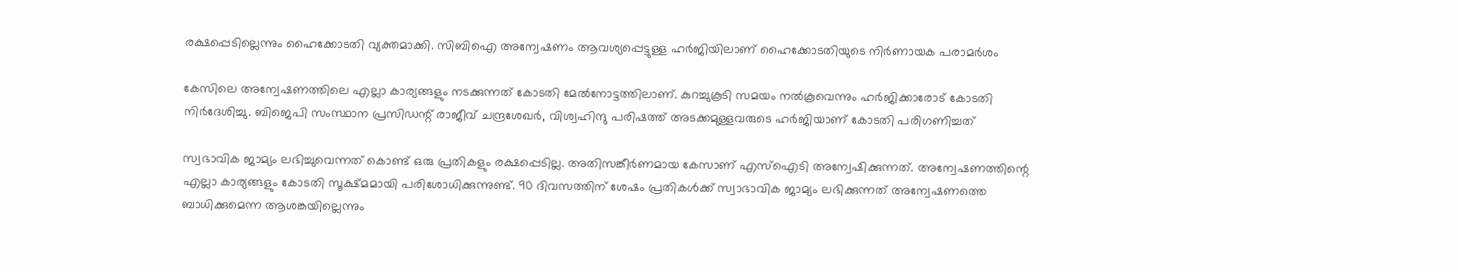രക്ഷപ്പെടില്ലെന്നും ഹൈക്കോടതി വ്യക്തമാക്കി. സിബിഐ അന്വേഷണം ആവശ്യപ്പെട്ടുള്ള ഹർജിയിലാണ് ഹൈക്കോടതിയുടെ നിർണായക പരാമർശം

കേസിലെ അന്വേഷണത്തിലെ എല്ലാ കാര്യങ്ങളും നടക്കുന്നത് കോടതി മേൽനോട്ടത്തിലാണ്. കുറച്ചുകൂടി സമയം നൽകൂവെന്നും ഹർജിക്കാരോട് കോടതി നിർദേശിച്ചു. ബിജെപി സംസ്ഥാന പ്രസിഡന്റ് രാജീവ് ചന്ദ്രശേഖർ, വിശ്വഹിന്ദു പരിഷത്ത് അടക്കമുള്ളവരുടെ ഹർജിയാണ് കോടതി പരിഗണിച്ചത്

സ്വഭാവിക ജാമ്യം ലഭിച്ചുവെന്നത് കൊണ്ട് ഒരു പ്രതികളും രക്ഷപ്പെടില്ല. അതിസങ്കീർണമായ കേസാണ് എസ്‌ഐടി അന്വേഷിക്കുന്നത്. അന്വേഷണത്തിന്റെ എല്ലാ കാര്യങ്ങളും കോടതി സൂക്ഷ്മമായി പരിശോധിക്കുന്നുണ്ട്. 90 ദിവസത്തിന് ശേഷം പ്രതികൾക്ക് സ്വാഭാവിക ജാമ്യം ലഭിക്കുന്നത് അന്വേഷണത്തെ ബാധിക്കുമെന്ന ആശങ്കയില്ലെന്നും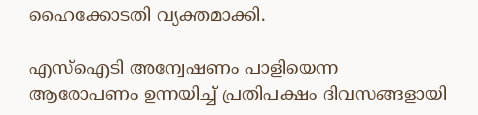ഹൈക്കോടതി വ്യക്തമാക്കി.

എസ്‌ഐടി അന്വേഷണം പാളിയെന്ന ആരോപണം ഉന്നയിച്ച് പ്രതിപക്ഷം ദിവസങ്ങളായി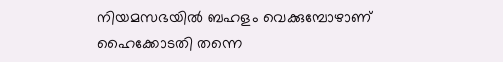നിയമസഭയിൽ ബഹളം വെക്കുമ്പോഴാണ് ഹൈക്കോടതി തന്നെ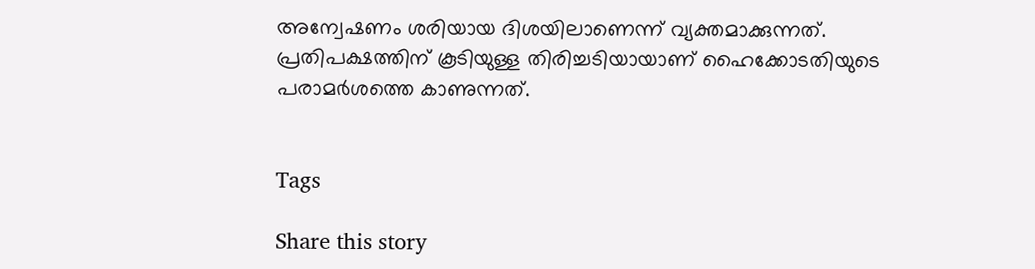അന്വേഷണം ശരിയായ ദിശയിലാണെന്ന് വ്യക്തമാക്കുന്നത്. പ്രതിപക്ഷത്തിന് കൂടിയുള്ള തിരിച്ചടിയായാണ് ഹൈക്കോടതിയുടെ പരാമർശത്തെ കാണുന്നത്.


Tags

Share this story